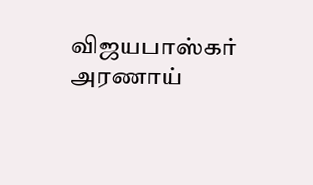விஜயபாஸ்கர் அரணாய்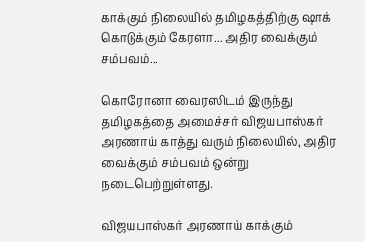காக்கும் நிலையில் தமிழகத்திற்கு ஷாக் கொடுக்கும் கேரளா... அதிர வைக்கும் சம்பவம்...

கொரோனா வைரஸிடம் இருந்து தமிழகத்தை அமைச்சர் விஜயபாஸ்கர் அரணாய் காத்து வரும் நிலையில், அதிர வைக்கும் சம்பவம் ஒன்று நடைபெற்றுள்ளது.

விஜயபாஸ்கர் அரணாய் காக்கும்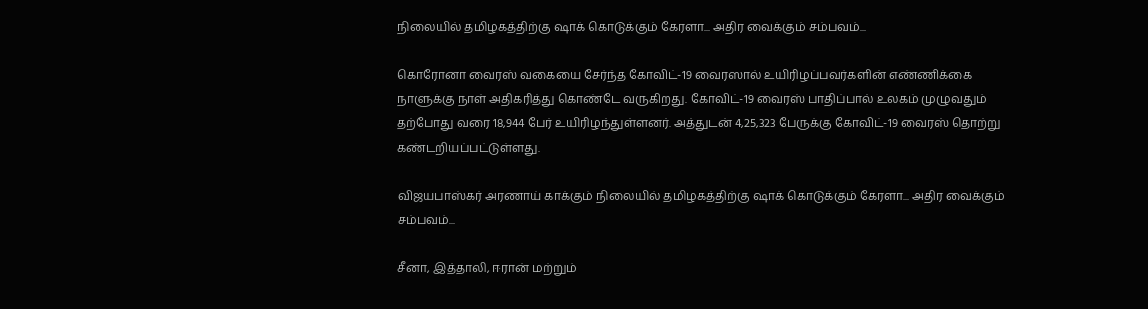நிலையில் தமிழகத்திற்கு ஷாக் கொடுக்கும் கேரளா... அதிர வைக்கும் சம்பவம்...

கொரோனா வைரஸ் வகையை சேர்ந்த கோவிட்-19 வைரஸால் உயிரிழப்பவர்களின் எண்ணிக்கை நாளுக்கு நாள் அதிகரித்து கொண்டே வருகிறது. கோவிட்-19 வைரஸ் பாதிப்பால் உலகம் முழுவதும் தற்போது வரை 18,944 பேர் உயிரிழந்துள்ளனர். அத்துடன் 4,25,323 பேருக்கு கோவிட்-19 வைரஸ் தொற்று கண்டறியப்பட்டுள்ளது.

விஜயபாஸ்கர் அரணாய் காக்கும் நிலையில் தமிழகத்திற்கு ஷாக் கொடுக்கும் கேரளா... அதிர வைக்கும் சம்பவம்...

சீனா, இத்தாலி, ஈரான் மற்றும்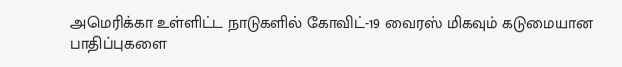அமெரிக்கா உள்ளிட்ட நாடுகளில் கோவிட்-19 வைரஸ் மிகவும் கடுமையான பாதிப்புகளை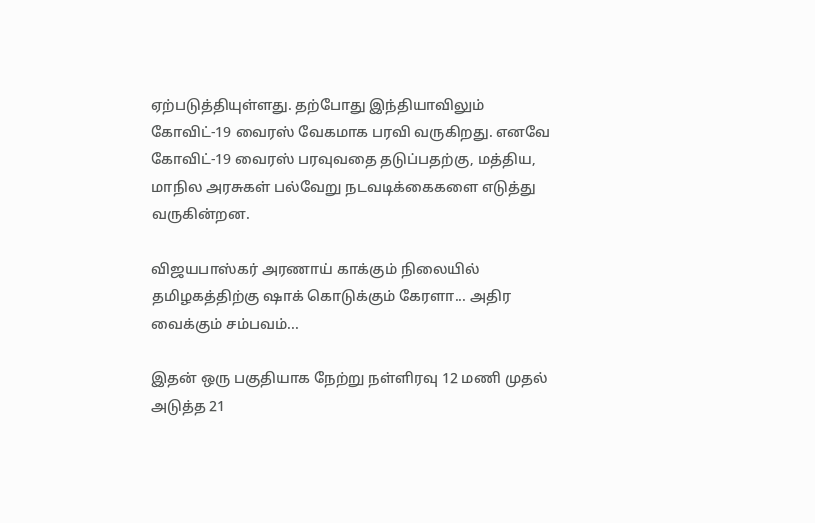ஏற்படுத்தியுள்ளது. தற்போது இந்தியாவிலும் கோவிட்-19 வைரஸ் வேகமாக பரவி வருகிறது. எனவே கோவிட்-19 வைரஸ் பரவுவதை தடுப்பதற்கு, மத்திய, மாநில அரசுகள் பல்வேறு நடவடிக்கைகளை எடுத்து வருகின்றன.

விஜயபாஸ்கர் அரணாய் காக்கும் நிலையில் தமிழகத்திற்கு ஷாக் கொடுக்கும் கேரளா... அதிர வைக்கும் சம்பவம்...

இதன் ஒரு பகுதியாக நேற்று நள்ளிரவு 12 மணி முதல் அடுத்த 21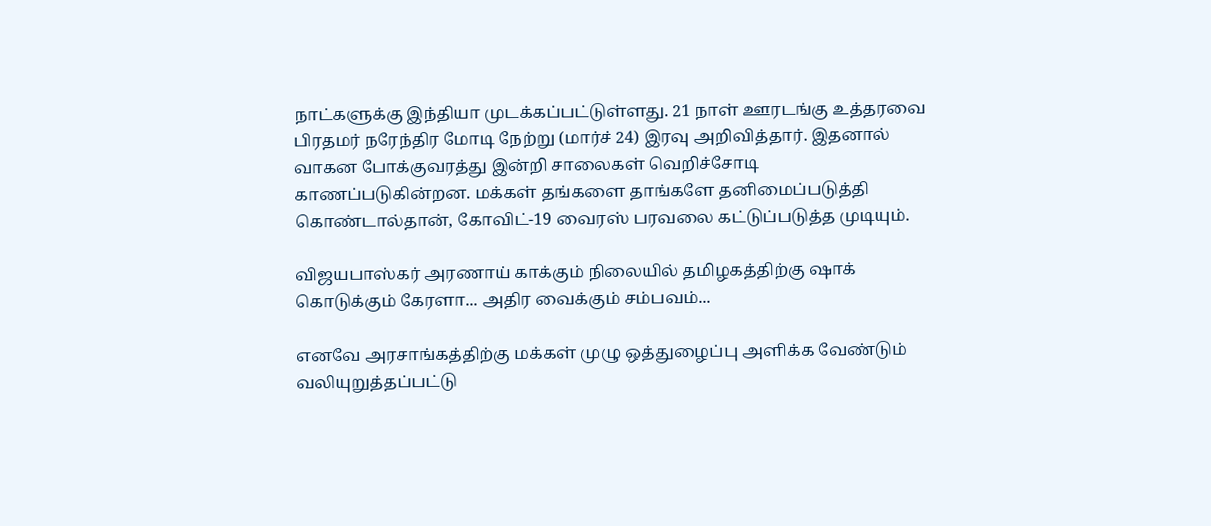நாட்களுக்கு இந்தியா முடக்கப்பட்டுள்ளது. 21 நாள் ஊரடங்கு உத்தரவை பிரதமர் நரேந்திர மோடி நேற்று (மார்ச் 24) இரவு அறிவித்தார். இதனால் வாகன போக்குவரத்து இன்றி சாலைகள் வெறிச்சோடி காணப்படுகின்றன. மக்கள் தங்களை தாங்களே தனிமைப்படுத்தி கொண்டால்தான், கோவிட்-19 வைரஸ் பரவலை கட்டுப்படுத்த முடியும்.

விஜயபாஸ்கர் அரணாய் காக்கும் நிலையில் தமிழகத்திற்கு ஷாக் கொடுக்கும் கேரளா... அதிர வைக்கும் சம்பவம்...

எனவே அரசாங்கத்திற்கு மக்கள் முழு ஒத்துழைப்பு அளிக்க வேண்டும் வலியுறுத்தப்பட்டு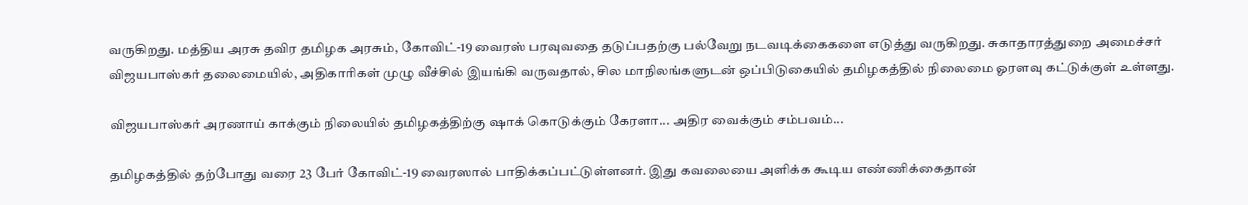வருகிறது. மத்திய அரசு தவிர தமிழக அரசும், கோவிட்-19 வைரஸ் பரவுவதை தடுப்பதற்கு பல்வேறு நடவடிக்கைகளை எடுத்து வருகிறது. சுகாதாரத்துறை அமைச்சர் விஜயபாஸ்கர் தலைமையில், அதிகாரிகள் முழு வீச்சில் இயங்கி வருவதால், சில மாநிலங்களுடன் ஒப்பிடுகையில் தமிழகத்தில் நிலைமை ஓரளவு கட்டுக்குள் உள்ளது.

விஜயபாஸ்கர் அரணாய் காக்கும் நிலையில் தமிழகத்திற்கு ஷாக் கொடுக்கும் கேரளா... அதிர வைக்கும் சம்பவம்...

தமிழகத்தில் தற்போது வரை 23 பேர் கோவிட்-19 வைரஸால் பாதிக்கப்பட்டுள்ளனர். இது கவலையை அளிக்க கூடிய எண்ணிக்கைதான்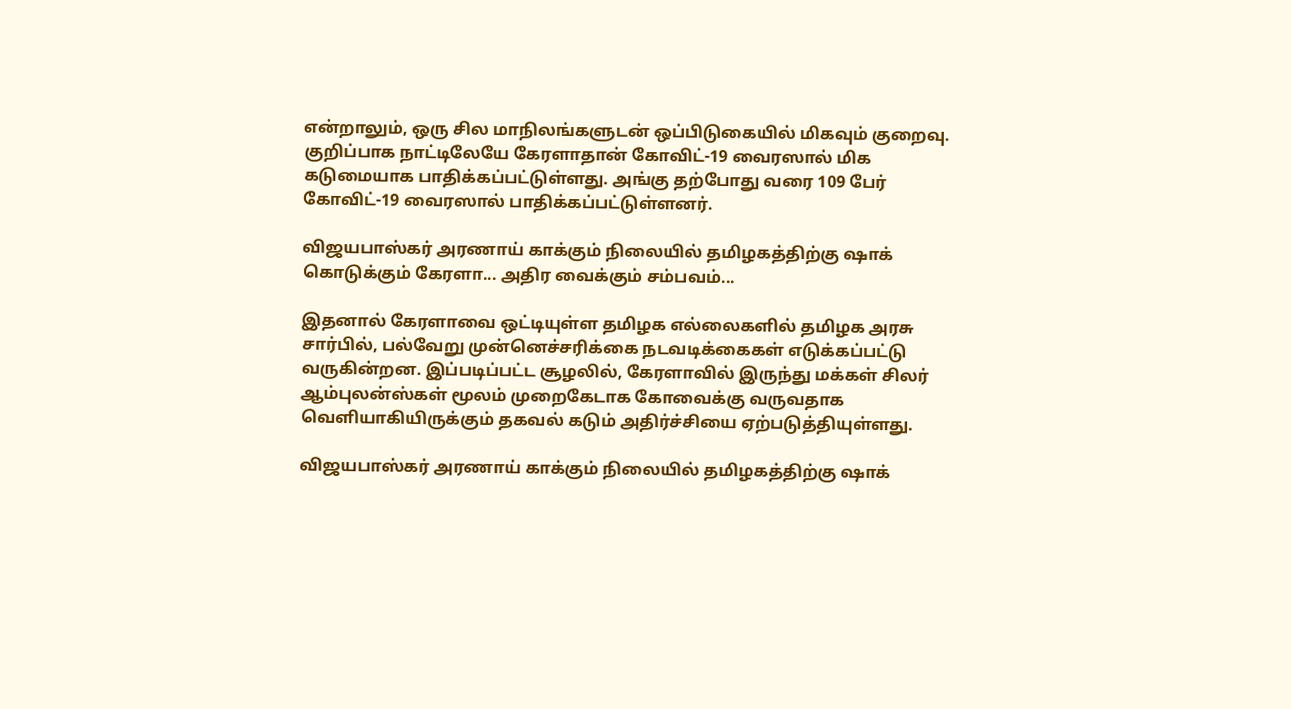என்றாலும், ஒரு சில மாநிலங்களுடன் ஒப்பிடுகையில் மிகவும் குறைவு. குறிப்பாக நாட்டிலேயே கேரளாதான் கோவிட்-19 வைரஸால் மிக கடுமையாக பாதிக்கப்பட்டுள்ளது. அங்கு தற்போது வரை 109 பேர் கோவிட்-19 வைரஸால் பாதிக்கப்பட்டுள்ளனர்.

விஜயபாஸ்கர் அரணாய் காக்கும் நிலையில் தமிழகத்திற்கு ஷாக் கொடுக்கும் கேரளா... அதிர வைக்கும் சம்பவம்...

இதனால் கேரளாவை ஒட்டியுள்ள தமிழக எல்லைகளில் தமிழக அரசு சார்பில், பல்வேறு முன்னெச்சரிக்கை நடவடிக்கைகள் எடுக்கப்பட்டு வருகின்றன. இப்படிப்பட்ட சூழலில், கேரளாவில் இருந்து மக்கள் சிலர் ஆம்புலன்ஸ்கள் மூலம் முறைகேடாக கோவைக்கு வருவதாக வெளியாகியிருக்கும் தகவல் கடும் அதிர்ச்சியை ஏற்படுத்தியுள்ளது.

விஜயபாஸ்கர் அரணாய் காக்கும் நிலையில் தமிழகத்திற்கு ஷாக்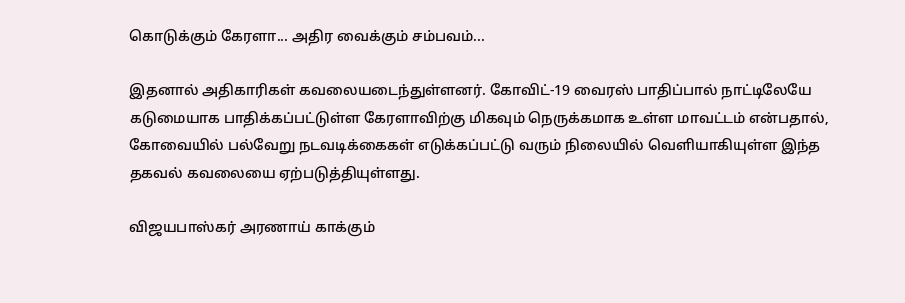கொடுக்கும் கேரளா... அதிர வைக்கும் சம்பவம்...

இதனால் அதிகாரிகள் கவலையடைந்துள்ளனர். கோவிட்-19 வைரஸ் பாதிப்பால் நாட்டிலேயே கடுமையாக பாதிக்கப்பட்டுள்ள கேரளாவிற்கு மிகவும் நெருக்கமாக உள்ள மாவட்டம் என்பதால், கோவையில் பல்வேறு நடவடிக்கைகள் எடுக்கப்பட்டு வரும் நிலையில் வெளியாகியுள்ள இந்த தகவல் கவலையை ஏற்படுத்தியுள்ளது.

விஜயபாஸ்கர் அரணாய் காக்கும்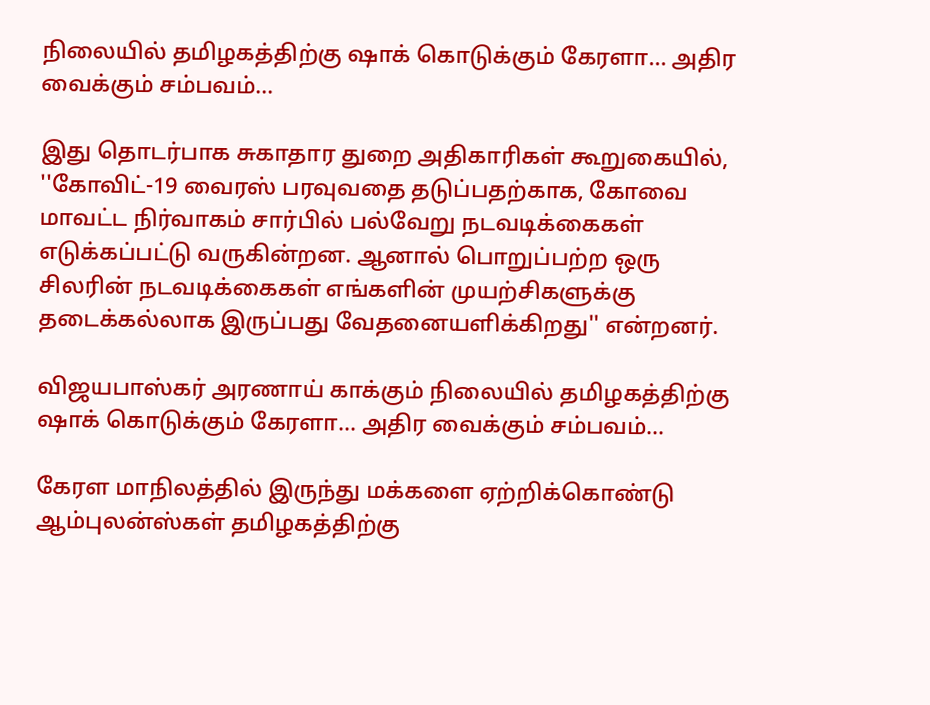நிலையில் தமிழகத்திற்கு ஷாக் கொடுக்கும் கேரளா... அதிர வைக்கும் சம்பவம்...

இது தொடர்பாக சுகாதார துறை அதிகாரிகள் கூறுகையில், ''கோவிட்-19 வைரஸ் பரவுவதை தடுப்பதற்காக, கோவை மாவட்ட நிர்வாகம் சார்பில் பல்வேறு நடவடிக்கைகள் எடுக்கப்பட்டு வருகின்றன. ஆனால் பொறுப்பற்ற ஒரு சிலரின் நடவடிக்கைகள் எங்களின் முயற்சிகளுக்கு தடைக்கல்லாக இருப்பது வேதனையளிக்கிறது'' என்றனர்.

விஜயபாஸ்கர் அரணாய் காக்கும் நிலையில் தமிழகத்திற்கு ஷாக் கொடுக்கும் கேரளா... அதிர வைக்கும் சம்பவம்...

கேரள மாநிலத்தில் இருந்து மக்களை ஏற்றிக்கொண்டு ஆம்புலன்ஸ்கள் தமிழகத்திற்கு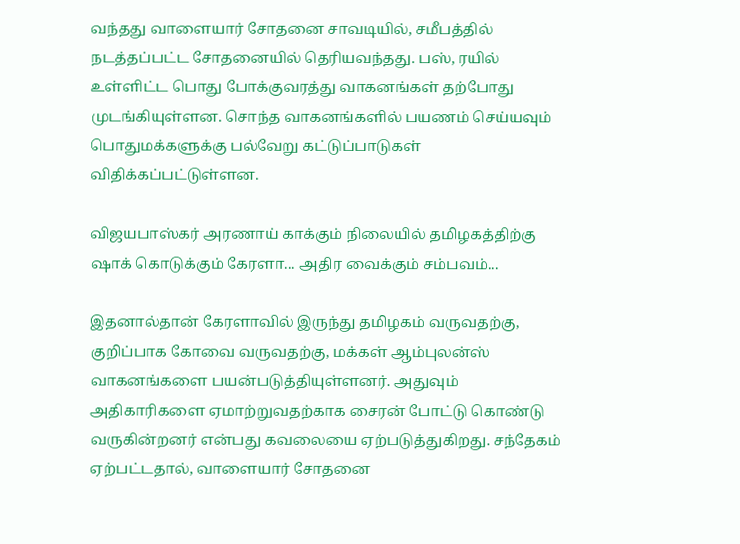வந்தது வாளையார் சோதனை சாவடியில், சமீபத்தில் நடத்தப்பட்ட சோதனையில் தெரியவந்தது. பஸ், ரயில் உள்ளிட்ட பொது போக்குவரத்து வாகனங்கள் தற்போது முடங்கியுள்ளன. சொந்த வாகனங்களில் பயணம் செய்யவும் பொதுமக்களுக்கு பல்வேறு கட்டுப்பாடுகள் விதிக்கப்பட்டுள்ளன.

விஜயபாஸ்கர் அரணாய் காக்கும் நிலையில் தமிழகத்திற்கு ஷாக் கொடுக்கும் கேரளா... அதிர வைக்கும் சம்பவம்...

இதனால்தான் கேரளாவில் இருந்து தமிழகம் வருவதற்கு, குறிப்பாக கோவை வருவதற்கு, மக்கள் ஆம்புலன்ஸ் வாகனங்களை பயன்படுத்தியுள்ளனர். அதுவும் அதிகாரிகளை ஏமாற்றுவதற்காக சைரன் போட்டு கொண்டு வருகின்றனர் என்பது கவலையை ஏற்படுத்துகிறது. சந்தேகம் ஏற்பட்டதால், வாளையார் சோதனை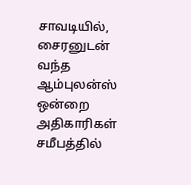சாவடியில், சைரனுடன் வந்த ஆம்புலன்ஸ் ஒன்றை அதிகாரிகள் சமீபத்தில்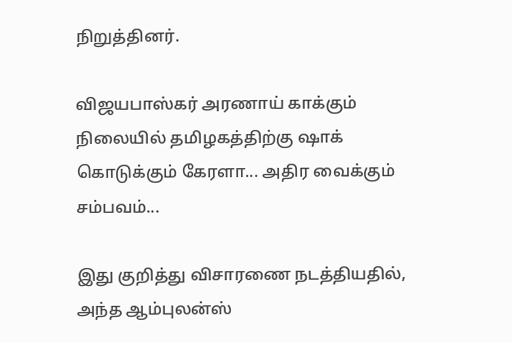நிறுத்தினர்.

விஜயபாஸ்கர் அரணாய் காக்கும் நிலையில் தமிழகத்திற்கு ஷாக் கொடுக்கும் கேரளா... அதிர வைக்கும் சம்பவம்...

இது குறித்து விசாரணை நடத்தியதில், அந்த ஆம்புலன்ஸ்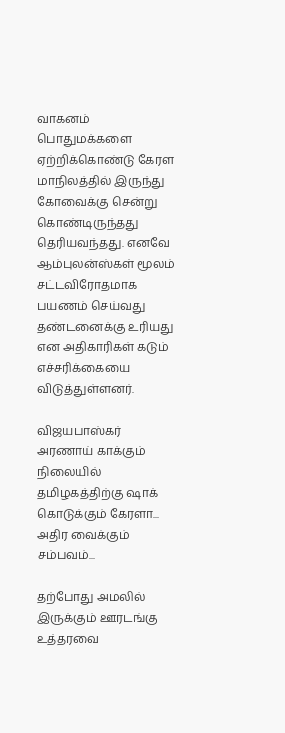வாகனம் பொதுமக்களை ஏற்றிக்கொண்டு கேரள மாநிலத்தில் இருந்து கோவைக்கு சென்று கொண்டிருந்தது தெரியவந்தது. எனவே ஆம்புலன்ஸ்கள் மூலம் சட்டவிரோதமாக பயணம் செய்வது தண்டனைக்கு உரியது என அதிகாரிகள் கடும் எச்சரிக்கையை விடுத்துள்ளனர்.

விஜயபாஸ்கர் அரணாய் காக்கும் நிலையில் தமிழகத்திற்கு ஷாக் கொடுக்கும் கேரளா... அதிர வைக்கும் சம்பவம்...

தற்போது அமலில் இருக்கும் ஊரடங்கு உத்தரவை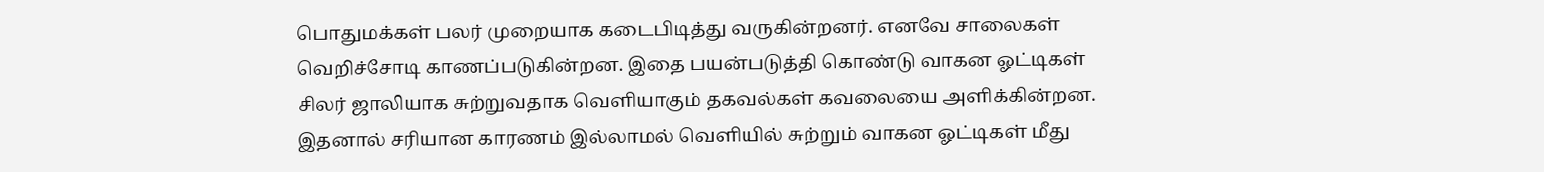பொதுமக்கள் பலர் முறையாக கடைபிடித்து வருகின்றனர். எனவே சாலைகள் வெறிச்சோடி காணப்படுகின்றன. இதை பயன்படுத்தி கொண்டு வாகன ஓட்டிகள் சிலர் ஜாலியாக சுற்றுவதாக வெளியாகும் தகவல்கள் கவலையை அளிக்கின்றன. இதனால் சரியான காரணம் இல்லாமல் வெளியில் சுற்றும் வாகன ஓட்டிகள் மீது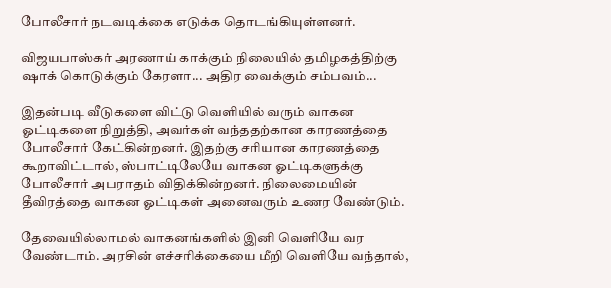போலீசார் நடவடிக்கை எடுக்க தொடங்கியுள்ளனர்.

விஜயபாஸ்கர் அரணாய் காக்கும் நிலையில் தமிழகத்திற்கு ஷாக் கொடுக்கும் கேரளா... அதிர வைக்கும் சம்பவம்...

இதன்படி வீடுகளை விட்டு வெளியில் வரும் வாகன ஓட்டிகளை நிறுத்தி, அவர்கள் வந்ததற்கான காரணத்தை போலீசார் கேட்கின்றனர். இதற்கு சரியான காரணத்தை கூறாவிட்டால், ஸ்பாட்டிலேயே வாகன ஓட்டிகளுக்கு போலீசார் அபராதம் விதிக்கின்றனர். நிலைமையின் தீவிரத்தை வாகன ஓட்டிகள் அனைவரும் உணர வேண்டும்.

தேவையில்லாமல் வாகனங்களில் இனி வெளியே வர வேண்டாம். அரசின் எச்சரிக்கையை மீறி வெளியே வந்தால்,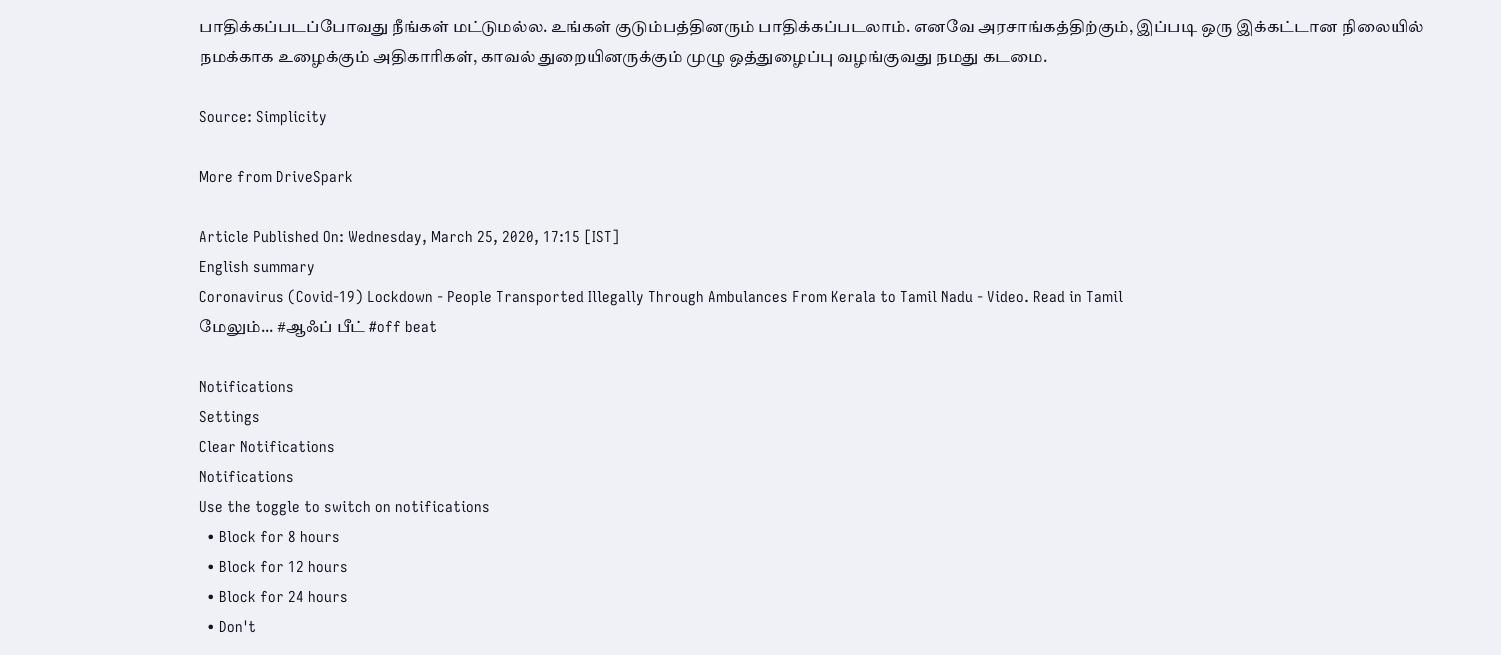பாதிக்கப்படப்போவது நீங்கள் மட்டுமல்ல. உங்கள் குடும்பத்தினரும் பாதிக்கப்படலாம். எனவே அரசாங்கத்திற்கும், இப்படி ஒரு இக்கட்டான நிலையில் நமக்காக உழைக்கும் அதிகாரிகள், காவல் துறையினருக்கும் முழு ஒத்துழைப்பு வழங்குவது நமது கடமை.

Source: Simplicity

More from DriveSpark

Article Published On: Wednesday, March 25, 2020, 17:15 [IST]
English summary
Coronavirus (Covid-19) Lockdown - People Transported Illegally Through Ambulances From Kerala to Tamil Nadu - Video. Read in Tamil
மேலும்... #ஆஃப் பீட் #off beat

Notifications
Settings
Clear Notifications
Notifications
Use the toggle to switch on notifications
  • Block for 8 hours
  • Block for 12 hours
  • Block for 24 hours
  • Don't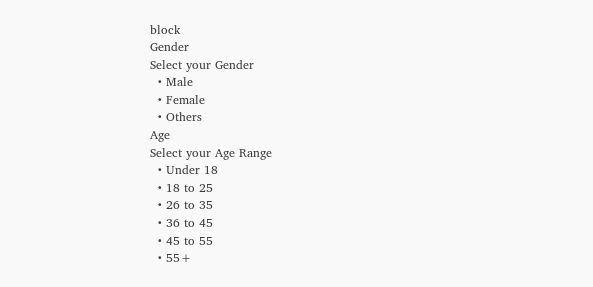block
Gender
Select your Gender
  • Male
  • Female
  • Others
Age
Select your Age Range
  • Under 18
  • 18 to 25
  • 26 to 35
  • 36 to 45
  • 45 to 55
  • 55+